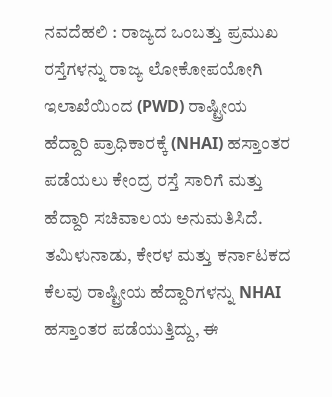ನವದೆಹಲಿ : ರಾಜ್ಯದ ಒಂಬತ್ತು ಪ್ರಮುಖ ರಸ್ತೆಗಳನ್ನು ರಾಜ್ಯ ಲೋಕೋಪಯೋಗಿ ಇಲಾಖೆಯಿಂದ (PWD) ರಾಷ್ಟ್ರೀಯ ಹೆದ್ದಾರಿ ಪ್ರಾಧಿಕಾರಕ್ಕೆ (NHAI) ಹಸ್ತಾಂತರ ಪಡೆಯಲು ಕೇಂದ್ರ ರಸ್ತೆ ಸಾರಿಗೆ ಮತ್ತು ಹೆದ್ದಾರಿ ಸಚಿವಾಲಯ ಅನುಮತಿಸಿದೆ.
ತಮಿಳುನಾಡು, ಕೇರಳ ಮತ್ತು ಕರ್ನಾಟಕದ ಕೆಲವು ರಾಷ್ಟ್ರೀಯ ಹೆದ್ದಾರಿಗಳನ್ನು NHAI ಹಸ್ತಾಂತರ ಪಡೆಯುತ್ತಿದ್ದು, ಈ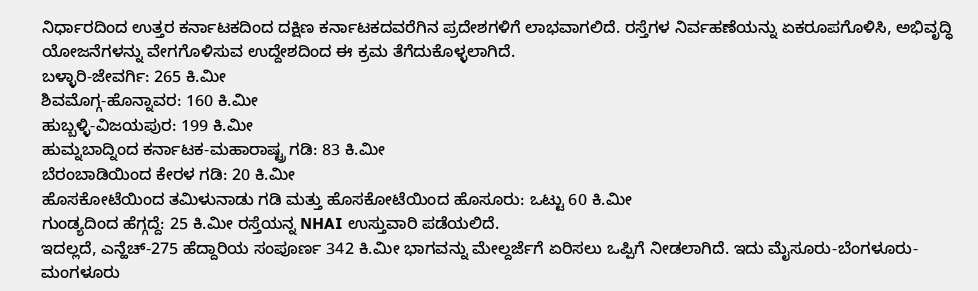ನಿರ್ಧಾರದಿಂದ ಉತ್ತರ ಕರ್ನಾಟಕದಿಂದ ದಕ್ಷಿಣ ಕರ್ನಾಟಕದವರೆಗಿನ ಪ್ರದೇಶಗಳಿಗೆ ಲಾಭವಾಗಲಿದೆ. ರಸ್ತೆಗಳ ನಿರ್ವಹಣೆಯನ್ನು ಏಕರೂಪಗೊಳಿಸಿ, ಅಭಿವೃದ್ಧಿ ಯೋಜನೆಗಳನ್ನು ವೇಗಗೊಳಿಸುವ ಉದ್ದೇಶದಿಂದ ಈ ಕ್ರಮ ತೆಗೆದುಕೊಳ್ಳಲಾಗಿದೆ.
ಬಳ್ಳಾರಿ-ಜೇವರ್ಗಿ: 265 ಕಿ.ಮೀ
ಶಿವಮೊಗ್ಗ-ಹೊನ್ನಾವರ: 160 ಕಿ.ಮೀ
ಹುಬ್ಬಳ್ಳಿ-ವಿಜಯಪುರ: 199 ಕಿ.ಮೀ
ಹುಮ್ನಬಾದ್ನಿಂದ ಕರ್ನಾಟಕ-ಮಹಾರಾಷ್ಟ್ರ ಗಡಿ: 83 ಕಿ.ಮೀ
ಬೆರಂಬಾಡಿಯಿಂದ ಕೇರಳ ಗಡಿ: 20 ಕಿ.ಮೀ
ಹೊಸಕೋಟೆಯಿಂದ ತಮಿಳುನಾಡು ಗಡಿ ಮತ್ತು ಹೊಸಕೋಟೆಯಿಂದ ಹೊಸೂರು: ಒಟ್ಟು 60 ಕಿ.ಮೀ
ಗುಂಡ್ಯದಿಂದ ಹೆಗ್ಗದ್ದೆ: 25 ಕಿ.ಮೀ ರಸ್ತೆಯನ್ನ NHAI ಉಸ್ತುವಾರಿ ಪಡೆಯಲಿದೆ.
ಇದಲ್ಲದೆ, ಎನ್ಹೆಚ್-275 ಹೆದ್ದಾರಿಯ ಸಂಪೂರ್ಣ 342 ಕಿ.ಮೀ ಭಾಗವನ್ನು ಮೇಲ್ದರ್ಜೆಗೆ ಏರಿಸಲು ಒಪ್ಪಿಗೆ ನೀಡಲಾಗಿದೆ. ಇದು ಮೈಸೂರು-ಬೆಂಗಳೂರು-ಮಂಗಳೂರು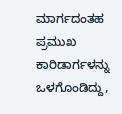ಮಾರ್ಗದಂತಹ ಪ್ರಮುಖ ಕಾರಿಡಾರ್ಗಳನ್ನು ಒಳಗೊಂಡಿದ್ದು,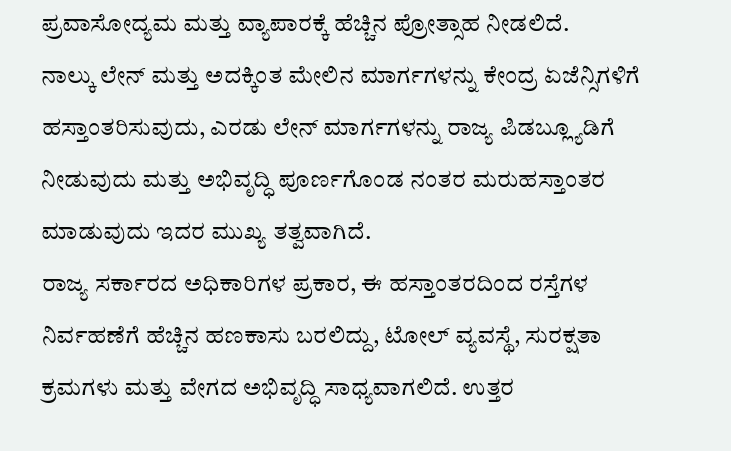ಪ್ರವಾಸೋದ್ಯಮ ಮತ್ತು ವ್ಯಾಪಾರಕ್ಕೆ ಹೆಚ್ಚಿನ ಪ್ರೋತ್ಸಾಹ ನೀಡಲಿದೆ.
ನಾಲ್ಕು ಲೇನ್ ಮತ್ತು ಅದಕ್ಕಿಂತ ಮೇಲಿನ ಮಾರ್ಗಗಳನ್ನು ಕೇಂದ್ರ ಏಜೆನ್ಸಿಗಳಿಗೆ ಹಸ್ತಾಂತರಿಸುವುದು, ಎರಡು ಲೇನ್ ಮಾರ್ಗಗಳನ್ನು ರಾಜ್ಯ ಪಿಡಬ್ಲ್ಯೂಡಿಗೆ ನೀಡುವುದು ಮತ್ತು ಅಭಿವೃದ್ಧಿ ಪೂರ್ಣಗೊಂಡ ನಂತರ ಮರುಹಸ್ತಾಂತರ ಮಾಡುವುದು ಇದರ ಮುಖ್ಯ ತತ್ವವಾಗಿದೆ.
ರಾಜ್ಯ ಸರ್ಕಾರದ ಅಧಿಕಾರಿಗಳ ಪ್ರಕಾರ, ಈ ಹಸ್ತಾಂತರದಿಂದ ರಸ್ತೆಗಳ ನಿರ್ವಹಣೆಗೆ ಹೆಚ್ಚಿನ ಹಣಕಾಸು ಬರಲಿದ್ದು, ಟೋಲ್ ವ್ಯವಸ್ಥೆ, ಸುರಕ್ಷತಾ ಕ್ರಮಗಳು ಮತ್ತು ವೇಗದ ಅಭಿವೃದ್ಧಿ ಸಾಧ್ಯವಾಗಲಿದೆ. ಉತ್ತರ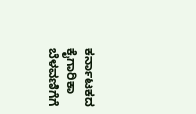ಕರ್ನಾಟಕದ ಕೈಗಾರಿಕಾ ಬೆಳವಣಿಗೆಗೆ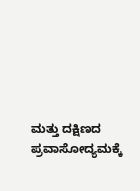ಮತ್ತು ದಕ್ಷಿಣದ ಪ್ರವಾಸೋದ್ಯಮಕ್ಕೆ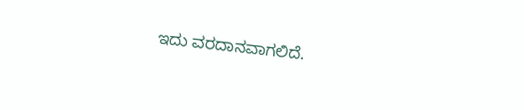ಇದು ವರದಾನವಾಗಲಿದೆ.